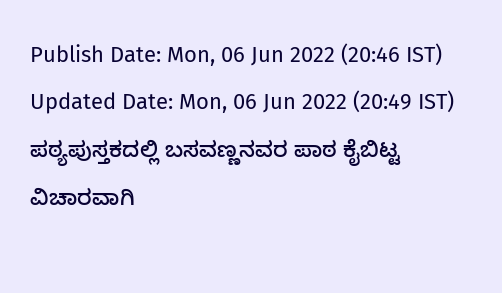Publish Date: Mon, 06 Jun 2022 (20:46 IST)
Updated Date: Mon, 06 Jun 2022 (20:49 IST)
ಪಠ್ಯಪುಸ್ತಕದಲ್ಲಿ ಬಸವಣ್ಣನವರ ಪಾಠ ಕೈಬಿಟ್ಟ ವಿಚಾರವಾಗಿ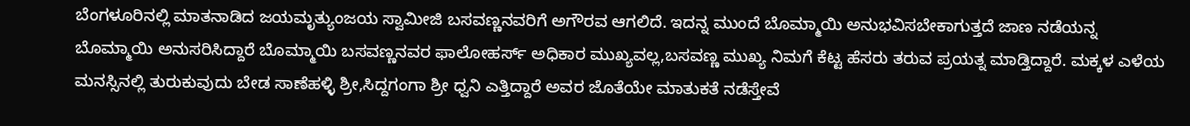ಬೆಂಗಳೂರಿನಲ್ಲಿ ಮಾತನಾಡಿದ ಜಯಮೃತ್ಯುಂಜಯ ಸ್ವಾಮೀಜಿ ಬಸವಣ್ಣನವರಿಗೆ ಅಗೌರವ ಆಗಲಿದೆ. ಇದನ್ನ ಮುಂದೆ ಬೊಮ್ಮಾಯಿ ಅನುಭವಿಸಬೇಕಾಗುತ್ತದೆ ಜಾಣ ನಡೆಯನ್ನ ಬೊಮ್ಮಾಯಿ ಅನುಸರಿಸಿದ್ದಾರೆ ಬೊಮ್ಮಾಯಿ ಬಸವಣ್ಣನವರ ಫಾಲೋಹರ್ಸ್ ಅಧಿಕಾರ ಮುಖ್ಯವಲ್ಲ,ಬಸವಣ್ಣ ಮುಖ್ಯ ನಿಮಗೆ ಕೆಟ್ಟ ಹೆಸರು ತರುವ ಪ್ರಯತ್ನ ಮಾಡ್ತಿದ್ದಾರೆ. ಮಕ್ಕಳ ಎಳೆಯ ಮನಸ್ಸಿನಲ್ಲಿ ತುರುಕುವುದು ಬೇಡ ಸಾಣೆಹಳ್ಳಿ ಶ್ರೀ,ಸಿದ್ದಗಂಗಾ ಶ್ರೀ ಧ್ವನಿ ಎತ್ತಿದ್ದಾರೆ ಅವರ ಜೊತೆಯೇ ಮಾತುಕತೆ ನಡೆಸ್ತೇವೆ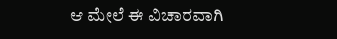ಆ ಮೇಲೆ ಈ ವಿಚಾರವಾಗಿ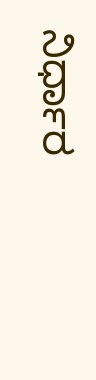ನಿರ್ಧಾರ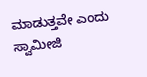ಮಾಡುತ್ತವೇ ಎಂದು ಸ್ವಾಮೀಜಿ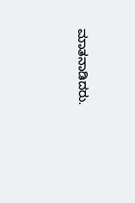ಮಾತನಾಡಿದರು.